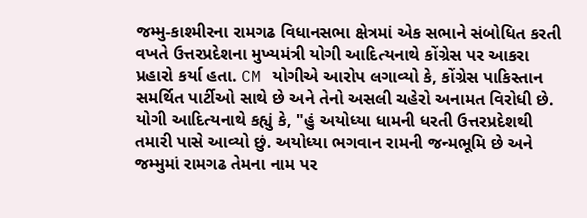જમ્મુ-કાશ્મીરના રામગઢ વિધાનસભા ક્ષેત્રમાં એક સભાને સંબોધિત કરતી વખતે ઉત્તરપ્રદેશના મુખ્યમંત્રી યોગી આદિત્યનાથે કોંગ્રેસ પર આકરા પ્રહારો કર્યા હતા. CM યોગીએ આરોપ લગાવ્યો કે, કોંગ્રેસ પાકિસ્તાન સમર્થિત પાર્ટીઓ સાથે છે અને તેનો અસલી ચહેરો અનામત વિરોધી છે. યોગી આદિત્યનાથે કહ્યું કે, "હું અયોધ્યા ધામની ધરતી ઉત્તરપ્રદેશથી તમારી પાસે આવ્યો છું. અયોધ્યા ભગવાન રામની જન્મભૂમિ છે અને જમ્મુમાં રામગઢ તેમના નામ પર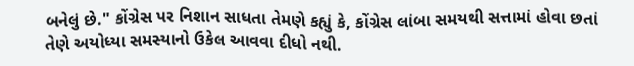બનેલું છે." કોંગ્રેસ પર નિશાન સાધતા તેમણે કહ્યું કે, કોંગ્રેસ લાંબા સમયથી સત્તામાં હોવા છતાં તેણે અયોધ્યા સમસ્યાનો ઉકેલ આવવા દીધો નથી.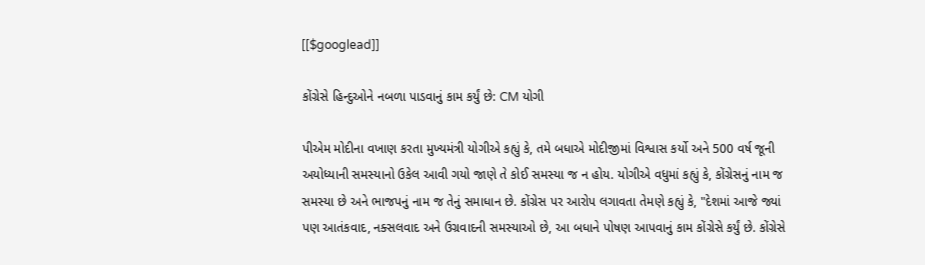[[$googlead]]

કોંગ્રેસે હિન્દુઓને નબળા પાડવાનું કામ કર્યું છે: CM યોગી

પીએમ મોદીના વખાણ કરતા મુખ્યમંત્રી યોગીએ કહ્યું કે, તમે બધાએ મોદીજીમાં વિશ્વાસ કર્યો અને 500 વર્ષ જૂની અયોધ્યાની સમસ્યાનો ઉકેલ આવી ગયો જાણે તે કોઈ સમસ્યા જ ન હોય. યોગીએ વધુમાં કહ્યું કે, કોંગ્રેસનું નામ જ સમસ્યા છે અને ભાજપનું નામ જ તેનું સમાધાન છે. કોંગ્રેસ પર આરોપ લગાવતા તેમણે કહ્યું કે, "દેશમાં આજે જ્યાં પણ આતંકવાદ, નક્સલવાદ અને ઉગ્રવાદની સમસ્યાઓ છે, આ બધાને પોષણ આપવાનું કામ કોંગ્રેસે કર્યું છે. કોંગ્રેસે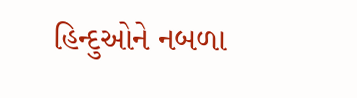હિન્દુઓને નબળા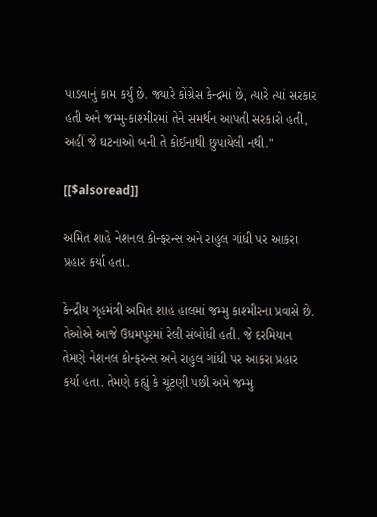પાડવાનું કામ કર્યું છે. જ્યારે કોંગ્રેસ કેન્દ્રમાં છે, ત્યારે ત્યાં સરકાર હતી અને જમ્મુ-કાશ્મીરમાં તેને સમર્થન આપતી સરકારો હતી, અહીં જે ઘટનાઓ બની તે કોઈનાથી છુપાયેલી નથી."

[[$alsoread]]

અમિત શાહે નેશનલ કોન્ફરન્સ અને રાહુલ ગાંધી પર આકરા પ્રહાર કર્યા હતા.

કેન્દ્રીય ગૃહમંત્રી અમિત શાહ હાલમાં જમ્મુ કાશ્મીરના પ્રવાસે છે. તેઓએ આજે ઉધમપુરમાં રેલી સંબોધી હતી. જે દરમિયાન તેમણે નેશનલ કોન્ફરન્સ અને રાહુલ ગાંધી પર આકરા પ્રહાર કર્યા હતા. તેમણે કહ્યું કે ચૂંટણી પછી અમે જમ્મુ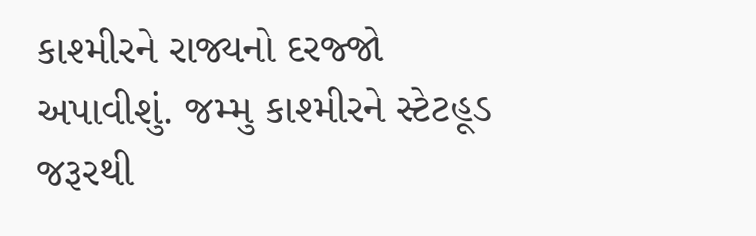કાશ્મીરને રાજ્યનો દરજ્જો અપાવીશું. જમ્મુ કાશ્મીરને સ્ટેટહૂડ જરૂરથી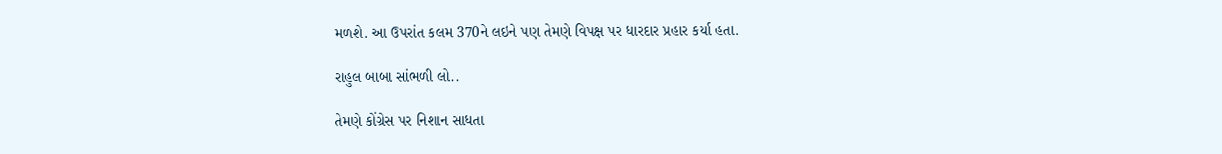મળશે. આ ઉપરાંત કલમ 370ને લઇને પણ તેમણે વિપક્ષ પર ધારદાર પ્રહાર કર્યા હતા.

રાહુલ બાબા સાંભળી લો..

તેમણે કોંગ્રેસ પર નિશાન સાધતા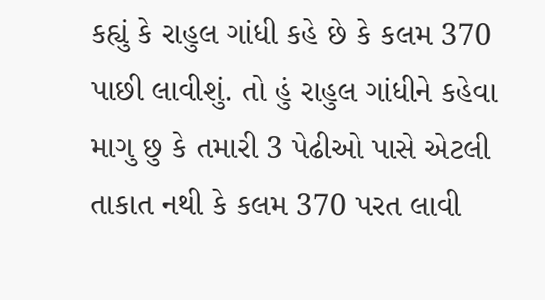કહ્યું કે રાહુલ ગાંધી કહે છે કે કલમ 370 પાછી લાવીશું. તો હું રાહુલ ગાંધીને કહેવા માગુ છુ કે તમારી 3 પેઢીઓ પાસે એટલી તાકાત નથી કે કલમ 370 પરત લાવી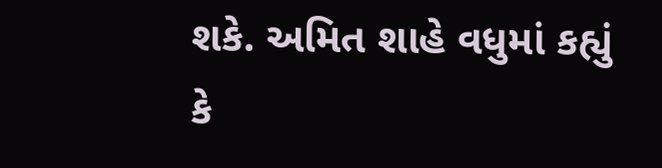શકે. અમિત શાહે વધુમાં કહ્યું કે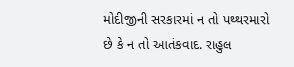મોદીજીની સરકારમાં ન તો પથ્થરમારો છે કે ન તો આતંકવાદ. રાહુલ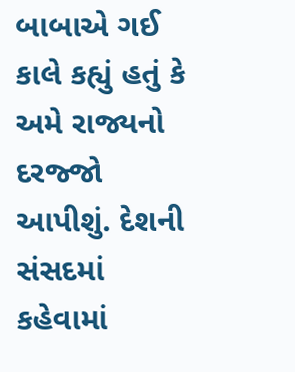બાબાએ ગઈ કાલે કહ્યું હતું કે અમે રાજ્યનો દરજ્જો આપીશું. દેશની સંસદમાં કહેવામાં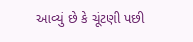આવ્યું છે કે ચૂંટણી પછી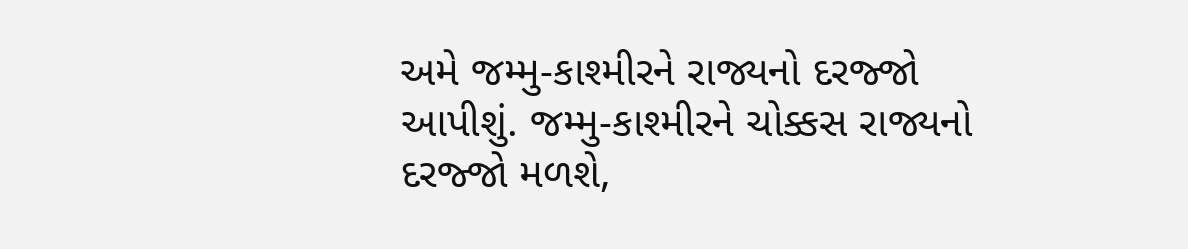અમે જમ્મુ-કાશ્મીરને રાજ્યનો દરજ્જો આપીશું. જમ્મુ-કાશ્મીરને ચોક્કસ રાજ્યનો દરજ્જો મળશે,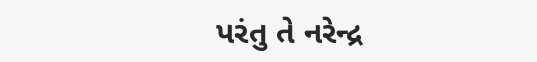પરંતુ તે નરેન્દ્ર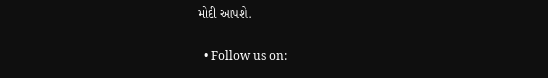મોદી આપશે.

  • Follow us on: